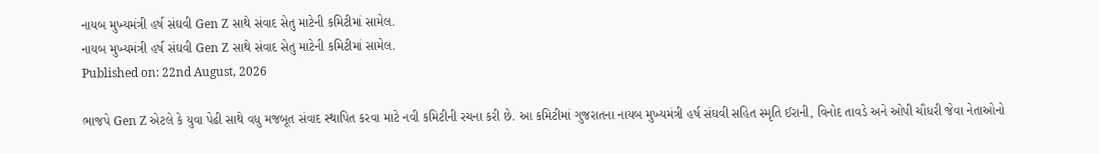નાયબ મુખ્યમંત્રી હર્ષ સંઘવી Gen Z સાથે સંવાદ સેતુ માટેની કમિટીમાં સામેલ.
નાયબ મુખ્યમંત્રી હર્ષ સંઘવી Gen Z સાથે સંવાદ સેતુ માટેની કમિટીમાં સામેલ.
Published on: 22nd August, 2026

ભાજપે Gen Z એટલે કે યુવા પેઢી સાથે વધુ મજબૂત સંવાદ સ્થાપિત કરવા માટે નવી કમિટીની રચના કરી છે. આ કમિટીમાં ગુજરાતના નાયબ મુખ્યમંત્રી હર્ષ સંઘવી સહિત સ્મૃતિ ઈરાની, વિનોદ તાવડે અને ઓપી ચૌધરી જેવા નેતાઓનો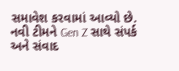સમાવેશ કરવામાં આવ્યો છે. નવી ટીમને Gen Z સાથે સંપર્ક અને સંવાદ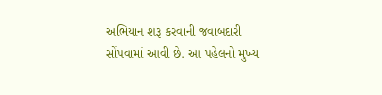અભિયાન શરૂ કરવાની જવાબદારી સોંપવામાં આવી છે. આ પહેલનો મુખ્ય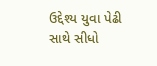ઉદ્દેશ્ય યુવા પેઢી સાથે સીધો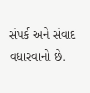સંપર્ક અને સંવાદ વધારવાનો છે.